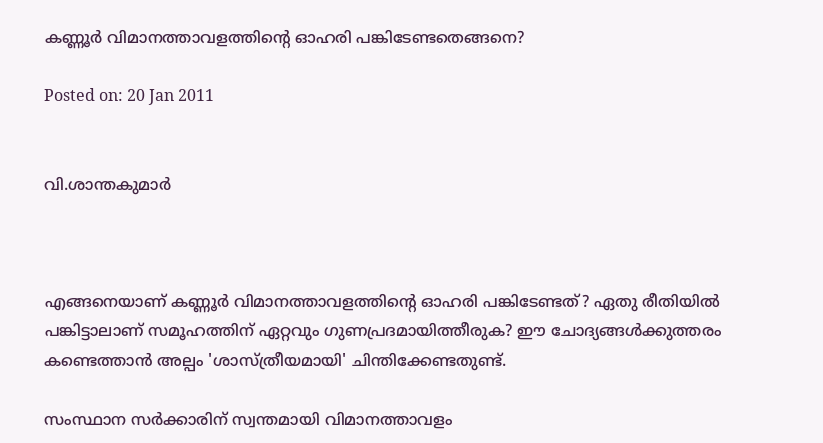കണ്ണൂര്‍ വിമാനത്താവളത്തിന്റെ ഓഹരി പങ്കിടേണ്ടതെങ്ങനെ?

Posted on: 20 Jan 2011


വി.ശാന്തകുമാര്‍



എങ്ങനെയാണ് കണ്ണൂര്‍ വിമാനത്താവളത്തിന്റെ ഓഹരി പങ്കിടേണ്ടത്? ഏതു രീതിയില്‍ പങ്കിട്ടാലാണ് സമൂഹത്തിന് ഏറ്റവും ഗുണപ്രദമായിത്തീരുക? ഈ ചോദ്യങ്ങള്‍ക്കുത്തരം കണ്ടെത്താന്‍ അല്പം 'ശാസ്ത്രീയമായി' ചിന്തിക്കേണ്ടതുണ്ട്.

സംസ്ഥാന സര്‍ക്കാരിന് സ്വന്തമായി വിമാനത്താവളം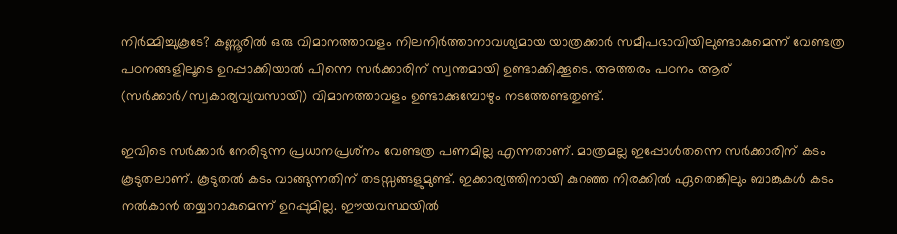നിര്‍മ്മിച്ചുകൂടേ? കണ്ണൂരില്‍ ഒരു വിമാനത്താവളം നിലനിര്‍ത്താനാവശ്യമായ യാത്രക്കാര്‍ സമീപഭാവിയിലുണ്ടാകുമെന്ന് വേണ്ടത്ര പഠനങ്ങളിലൂടെ ഉറപ്പാക്കിയാല്‍ പിന്നെ സര്‍ക്കാരിന് സ്വന്തമായി ഉണ്ടാക്കിക്കൂടെ. അത്തരം പഠനം ആര് (സര്‍ക്കാര്‍/സ്വകാര്യവ്യവസായി) വിമാനത്താവളം ഉണ്ടാക്കുമ്പോഴും നടത്തേണ്ടതുണ്ട്.

ഇവിടെ സര്‍ക്കാര്‍ നേരിടുന്ന പ്രധാനപ്രശ്‌നം വേണ്ടത്ര പണമില്ല എന്നതാണ്. മാത്രമല്ല ഇപ്പോള്‍തന്നെ സര്‍ക്കാരിന് കടം കൂടുതലാണ്. കൂടുതല്‍ കടം വാങ്ങുന്നതിന് തടസ്സങ്ങളുമുണ്ട്. ഇക്കാര്യത്തിനായി കുറഞ്ഞ നിരക്കില്‍ ഏതെങ്കിലും ബാങ്കുകള്‍ കടം നല്‍കാന്‍ തയ്യാറാകുമെന്ന് ഉറപ്പുമില്ല. ഈയവസ്ഥയില്‍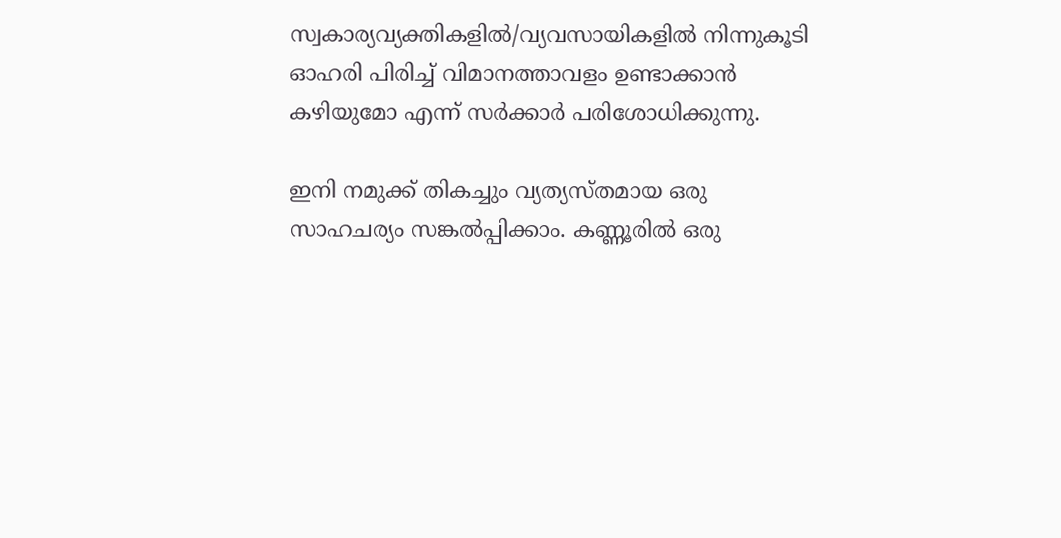സ്വകാര്യവ്യക്തികളില്‍/വ്യവസായികളില്‍ നിന്നുകൂടി ഓഹരി പിരിച്ച് വിമാനത്താവളം ഉണ്ടാക്കാന്‍ കഴിയുമോ എന്ന് സര്‍ക്കാര്‍ പരിശോധിക്കുന്നു.

ഇനി നമുക്ക് തികച്ചും വ്യത്യസ്തമായ ഒരു സാഹചര്യം സങ്കല്‍പ്പിക്കാം. കണ്ണൂരില്‍ ഒരു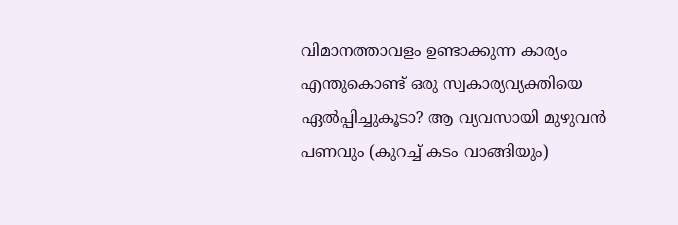വിമാനത്താവളം ഉണ്ടാക്കുന്ന കാര്യം എന്തുകൊണ്ട് ഒരു സ്വകാര്യവ്യക്തിയെ ഏല്‍പ്പിച്ചുകൂടാ? ആ വ്യവസായി മുഴുവന്‍ പണവും (കുറച്ച് കടം വാങ്ങിയും)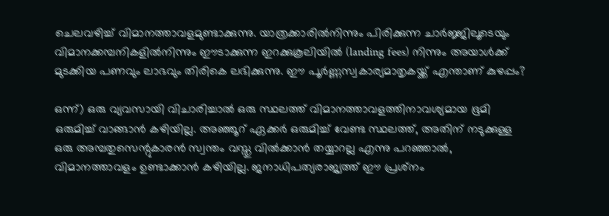ചെലവഴിച്ച് വിമാനത്താവളമുണ്ടാക്കുന്നു. യാത്രക്കാരില്‍നിന്നും പിരിക്കുന്ന ചാര്‍ജ്ജിലൂടെയും വിമാനക്കമ്പനികളില്‍നിന്നും ഈടാക്കുന്ന ഇറക്കുകൂലിയില്‍ (landing fees) നിന്നും അയാള്‍ക്ക് മുടക്കിയ പണവും ലാഭവും തിരികെ ലഭിക്കുന്നു. ഈ പൂര്‍ണ്ണസ്വകാര്യമാതൃകയ്ക്ക് എന്താണ് കുഴപ്പം?

ഒന്ന്) ഒരു വ്യവസായി വിചാരിച്ചാല്‍ ഒരു സ്ഥലത്ത് വിമാനത്താവളത്തിനാവശ്യമായ ഭൂമി ഒരുമിച്ച് വാങ്ങാന്‍ കഴിയില്ല. അഞ്ഞൂറ് ഏക്കര്‍ ഒരുമിച്ച് വേണ്ട സ്ഥലത്ത്, അതിന് നടുക്കുള്ള ഒരു അമ്പതുസെന്റുകാരന്‍ സ്വന്തം വസ്തു വില്‍ക്കാന്‍ തയ്യാറല്ല എന്നു പറഞ്ഞാല്‍, വിമാനത്താവളം ഉണ്ടാക്കാന്‍ കഴിയില്ല. ജനാധിപത്യരാജ്യത്ത് ഈ പ്രശ്‌നം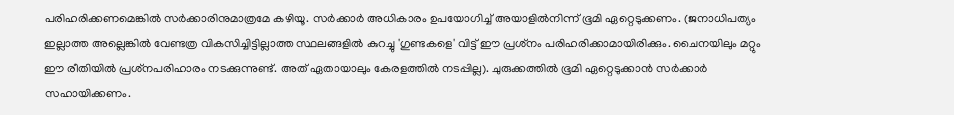പരിഹരിക്കണമെങ്കില്‍ സര്‍ക്കാരിനുമാത്രമേ കഴിയൂ. സര്‍ക്കാര്‍ അധികാരം ഉപയോഗിച്ച് അയാളില്‍നിന്ന് ഭൂമി ഏറ്റെടുക്കണം. (ജനാധിപത്യം ഇല്ലാത്ത അല്ലെങ്കില്‍ വേണ്ടത്ര വികസിച്ചിട്ടില്ലാത്ത സ്ഥലങ്ങളില്‍ കുറച്ചു 'ഗുണ്ടകളെ' വിട്ട് ഈ പ്രശ്‌നം പരിഹരിക്കാമായിരിക്കും. ചൈനയിലും മറ്റും ഈ രീതിയില്‍ പ്രശ്‌നപരിഹാരം നടക്കുന്നുണ്ട്. അത് ഏതായാലും കേരളത്തില്‍ നടപ്പില്ല). ചുരുക്കത്തില്‍ ഭൂമി ഏറ്റെടുക്കാന്‍ സര്‍ക്കാര്‍ സഹായിക്കണം.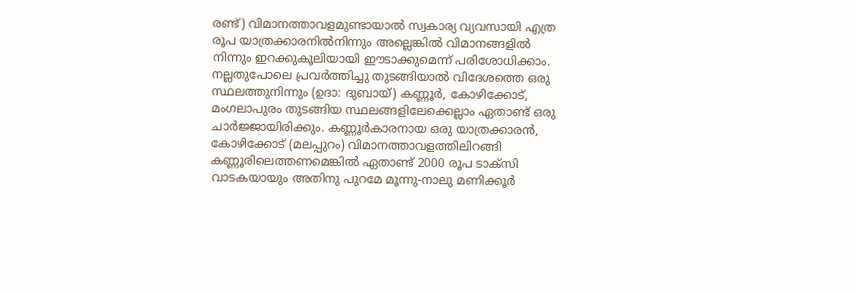രണ്ട്) വിമാനത്താവളമുണ്ടായാല്‍ സ്വകാര്യ വ്യവസായി എത്ര രൂപ യാത്രക്കാരനില്‍നിന്നും അല്ലെങ്കില്‍ വിമാനങ്ങളില്‍ നിന്നും ഇറക്കുകൂലിയായി ഈടാക്കുമെന്ന് പരിശോധിക്കാം. നല്ലതുപോലെ പ്രവര്‍ത്തിച്ചു തുടങ്ങിയാല്‍ വിദേശത്തെ ഒരു സ്ഥലത്തുനിന്നും (ഉദാ: ദുബായ്) കണ്ണൂര്‍, കോഴിക്കോട്, മംഗലാപുരം തുടങ്ങിയ സ്ഥലങ്ങളിലേക്കെല്ലാം ഏതാണ്ട് ഒരു ചാര്‍ജ്ജായിരിക്കും. കണ്ണൂര്‍കാരനായ ഒരു യാത്രക്കാരന്‍, കോഴിക്കോട് (മലപ്പുറം) വിമാനത്താവളത്തിലിറങ്ങി കണ്ണൂരിലെത്തണമെങ്കില്‍ ഏതാണ്ട് 2000 രൂപ ടാക്‌സി വാടകയായും അതിനു പുറമേ മൂന്നു-നാലു മണിക്കൂര്‍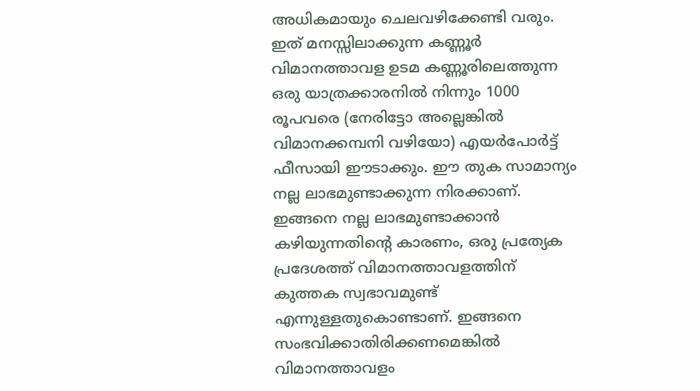അധികമായും ചെലവഴിക്കേണ്ടി വരും. ഇത് മനസ്സിലാക്കുന്ന കണ്ണൂര്‍ വിമാനത്താവള ഉടമ കണ്ണൂരിലെത്തുന്ന ഒരു യാത്രക്കാരനില്‍ നിന്നും 1000 രൂപവരെ (നേരിട്ടോ അല്ലെങ്കില്‍ വിമാനക്കമ്പനി വഴിയോ) എയര്‍പോര്‍ട്ട് ഫീസായി ഈടാക്കും. ഈ തുക സാമാന്യം നല്ല ലാഭമുണ്ടാക്കുന്ന നിരക്കാണ്. ഇങ്ങനെ നല്ല ലാഭമുണ്ടാക്കാന്‍ കഴിയുന്നതിന്റെ കാരണം, ഒരു പ്രത്യേക പ്രദേശത്ത് വിമാനത്താവളത്തിന് കുത്തക സ്വഭാവമുണ്ട് എന്നുള്ളതുകൊണ്ടാണ്. ഇങ്ങനെ സംഭവിക്കാതിരിക്കണമെങ്കില്‍ വിമാനത്താവളം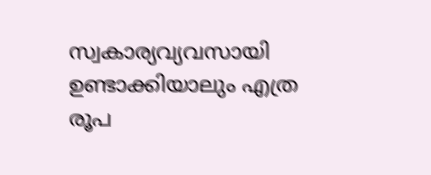സ്വകാര്യവ്യവസായി ഉണ്ടാക്കിയാലും എത്ര രൂപ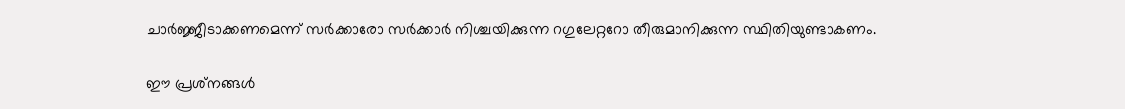ചാര്‍ജ്ജീടാക്കണമെന്ന് സര്‍ക്കാരോ സര്‍ക്കാര്‍ നിശ്ചയിക്കുന്ന റഗുലേറ്ററോ തീരുമാനിക്കുന്ന സ്ഥിതിയുണ്ടാകണം.

ഈ പ്രശ്‌നങ്ങള്‍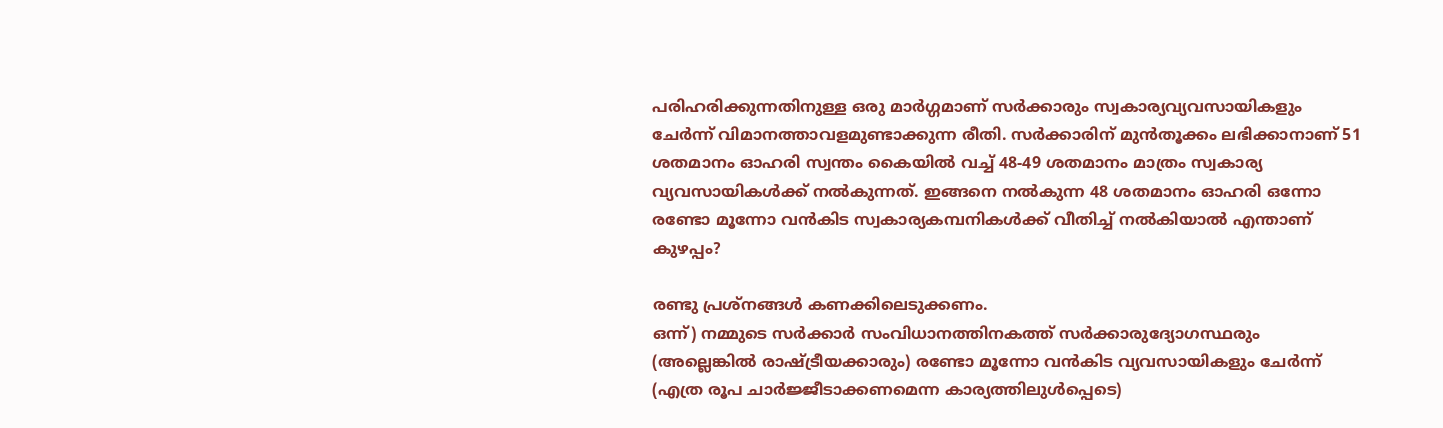പരിഹരിക്കുന്നതിനുള്ള ഒരു മാര്‍ഗ്ഗമാണ് സര്‍ക്കാരും സ്വകാര്യവ്യവസായികളും ചേര്‍ന്ന് വിമാനത്താവളമുണ്ടാക്കുന്ന രീതി. സര്‍ക്കാരിന് മുന്‍തൂക്കം ലഭിക്കാനാണ് 51 ശതമാനം ഓഹരി സ്വന്തം കൈയില്‍ വച്ച് 48-49 ശതമാനം മാത്രം സ്വകാര്യ വ്യവസായികള്‍ക്ക് നല്‍കുന്നത്. ഇങ്ങനെ നല്‍കുന്ന 48 ശതമാനം ഓഹരി ഒന്നോ രണ്ടോ മൂന്നോ വന്‍കിട സ്വകാര്യകമ്പനികള്‍ക്ക് വീതിച്ച് നല്‍കിയാല്‍ എന്താണ് കുഴപ്പം?

രണ്ടു പ്രശ്‌നങ്ങള്‍ കണക്കിലെടുക്കണം.
ഒന്ന്) നമ്മുടെ സര്‍ക്കാര്‍ സംവിധാനത്തിനകത്ത് സര്‍ക്കാരുദ്യോഗസ്ഥരും (അല്ലെങ്കില്‍ രാഷ്ട്രീയക്കാരും) രണ്ടോ മൂന്നോ വന്‍കിട വ്യവസായികളും ചേര്‍ന്ന് (എത്ര രൂപ ചാര്‍ജ്ജീടാക്കണമെന്ന കാര്യത്തിലുള്‍പ്പെടെ)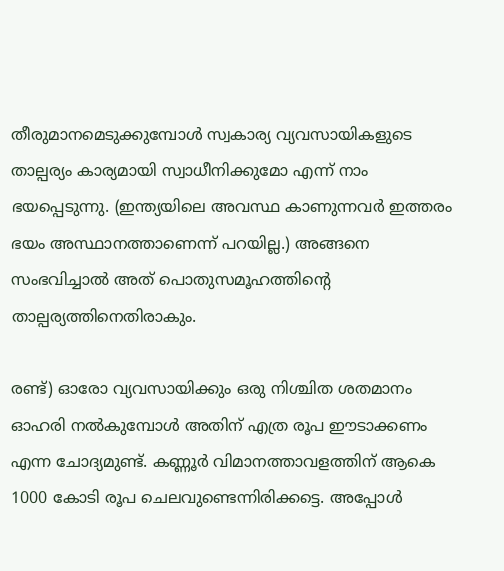തീരുമാനമെടുക്കുമ്പോള്‍ സ്വകാര്യ വ്യവസായികളുടെ താല്പര്യം കാര്യമായി സ്വാധീനിക്കുമോ എന്ന് നാം ഭയപ്പെടുന്നു. (ഇന്ത്യയിലെ അവസ്ഥ കാണുന്നവര്‍ ഇത്തരം ഭയം അസ്ഥാനത്താണെന്ന് പറയില്ല.) അങ്ങനെ സംഭവിച്ചാല്‍ അത് പൊതുസമൂഹത്തിന്റെ താല്പര്യത്തിനെതിരാകും.

രണ്ട്) ഓരോ വ്യവസായിക്കും ഒരു നിശ്ചിത ശതമാനം ഓഹരി നല്‍കുമ്പോള്‍ അതിന് എത്ര രൂപ ഈടാക്കണം എന്ന ചോദ്യമുണ്ട്. കണ്ണൂര്‍ വിമാനത്താവളത്തിന് ആകെ 1000 കോടി രൂപ ചെലവുണ്ടെന്നിരിക്കട്ടെ. അപ്പോള്‍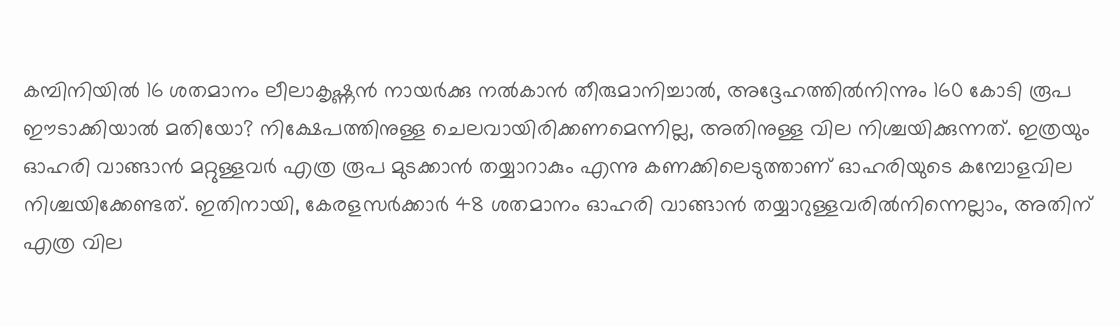കമ്പിനിയില്‍ 16 ശതമാനം ലീലാകൃഷ്ണന്‍ നായര്‍ക്കു നല്‍കാന്‍ തീരുമാനിച്ചാല്‍, അദ്ദേഹത്തില്‍നിന്നും 160 കോടി രൂപ ഈടാക്കിയാല്‍ മതിയോ? നിക്ഷേപത്തിനുള്ള ചെലവായിരിക്കണമെന്നില്ല, അതിനുള്ള വില നിശ്ചയിക്കുന്നത്. ഇത്രയും ഓഹരി വാങ്ങാന്‍ മറ്റുള്ളവര്‍ എത്ര രൂപ മുടക്കാന്‍ തയ്യാറാകും എന്നു കണക്കിലെടുത്താണ് ഓഹരിയുടെ കമ്പോളവില നിശ്ചയിക്കേണ്ടത്. ഇതിനായി, കേരളസര്‍ക്കാര്‍ 48 ശതമാനം ഓഹരി വാങ്ങാന്‍ തയ്യാറുള്ളവരില്‍നിന്നെല്ലാം, അതിന് എത്ര വില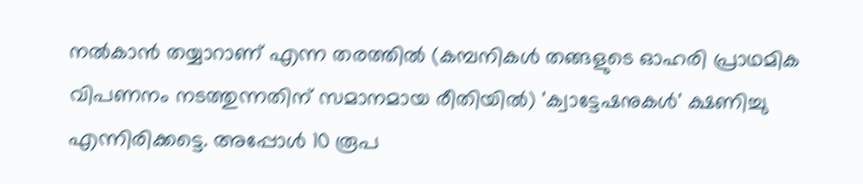നല്‍കാന്‍ തയ്യാറാണ് എന്ന തരത്തില്‍ (കമ്പനികള്‍ തങ്ങളുടെ ഓഹരി പ്രാഥമിക വിപണനം നടത്തുന്നതിന് സമാനമായ രീതിയില്‍) 'ക്വാട്ടേഷനുകള്‍' ക്ഷണിച്ചു എന്നിരിക്കട്ടെ. അപ്പോള്‍ 10 രൂപ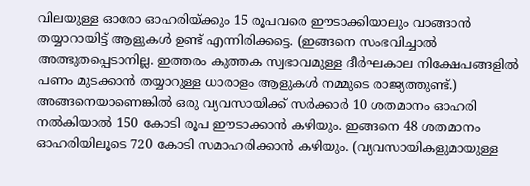വിലയുള്ള ഓരോ ഓഹരിയ്ക്കും 15 രൂപവരെ ഈടാക്കിയാലും വാങ്ങാന്‍ തയ്യാറായിട്ട് ആളുകള്‍ ഉണ്ട് എന്നിരിക്കട്ടെ. (ഇങ്ങനെ സംഭവിച്ചാല്‍ അത്ഭുതപ്പെടാനില്ല. ഇത്തരം കുത്തക സ്വഭാവമുള്ള ദീര്‍ഘകാല നിക്ഷേപങ്ങളില്‍ പണം മുടക്കാന്‍ തയ്യാറുള്ള ധാരാളം ആളുകള്‍ നമ്മുടെ രാജ്യത്തുണ്ട്.) അങ്ങനെയാണെങ്കില്‍ ഒരു വ്യവസായിക്ക് സര്‍ക്കാര്‍ 10 ശതമാനം ഓഹരി നല്‍കിയാല്‍ 150 കോടി രൂപ ഈടാക്കാന്‍ കഴിയും. ഇങ്ങനെ 48 ശതമാനം ഓഹരിയിലൂടെ 720 കോടി സമാഹരിക്കാന്‍ കഴിയും. (വ്യവസായികളുമായുള്ള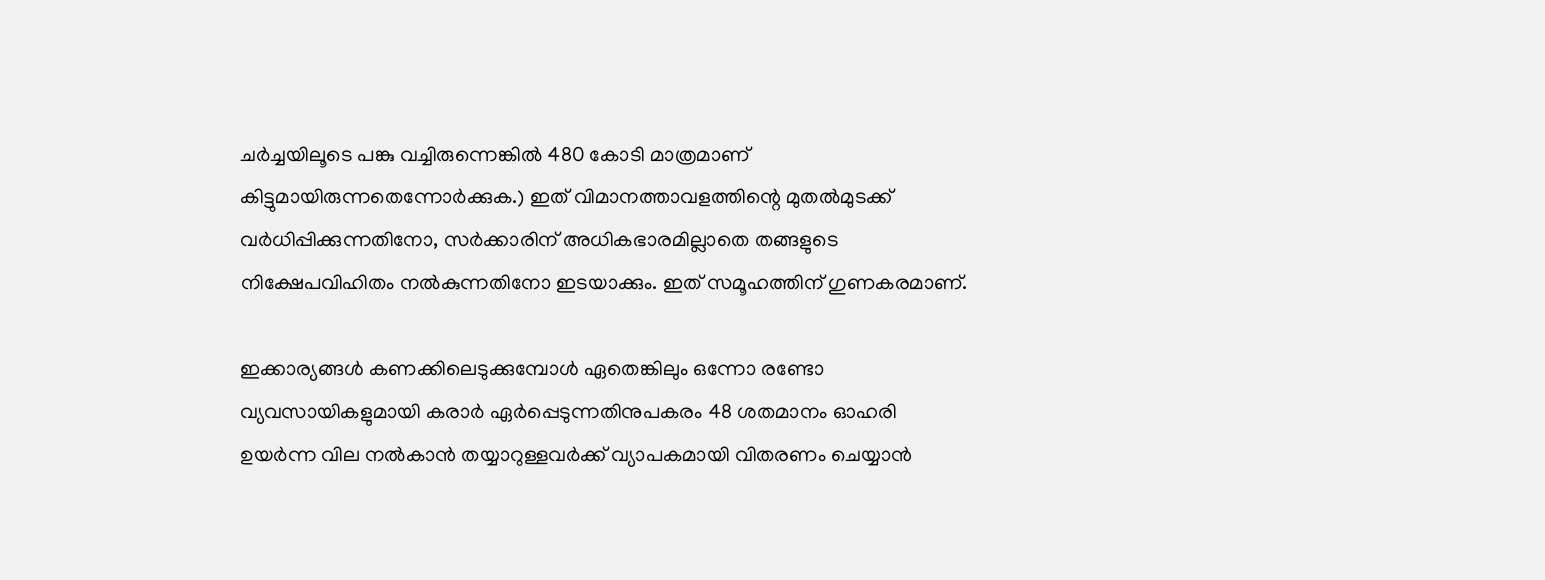ചര്‍ച്ചയിലൂടെ പങ്കു വച്ചിരുന്നെങ്കില്‍ 480 കോടി മാത്രമാണ് കിട്ടുമായിരുന്നതെന്നോര്‍ക്കുക.) ഇത് വിമാനത്താവളത്തിന്റെ മുതല്‍മുടക്ക് വര്‍ധിപ്പിക്കുന്നതിനോ, സര്‍ക്കാരിന് അധികഭാരമില്ലാതെ തങ്ങളുടെ നിക്ഷേപവിഹിതം നല്‍കുന്നതിനോ ഇടയാക്കും. ഇത് സമൂഹത്തിന് ഗുണകരമാണ്.

ഇക്കാര്യങ്ങള്‍ കണക്കിലെടുക്കുമ്പോള്‍ ഏതെങ്കിലും ഒന്നോ രണ്ടോ വ്യവസായികളുമായി കരാര്‍ ഏര്‍പ്പെടുന്നതിനുപകരം 48 ശതമാനം ഓഹരി ഉയര്‍ന്ന വില നല്‍കാന്‍ തയ്യാറുള്ളവര്‍ക്ക് വ്യാപകമായി വിതരണം ചെയ്യാന്‍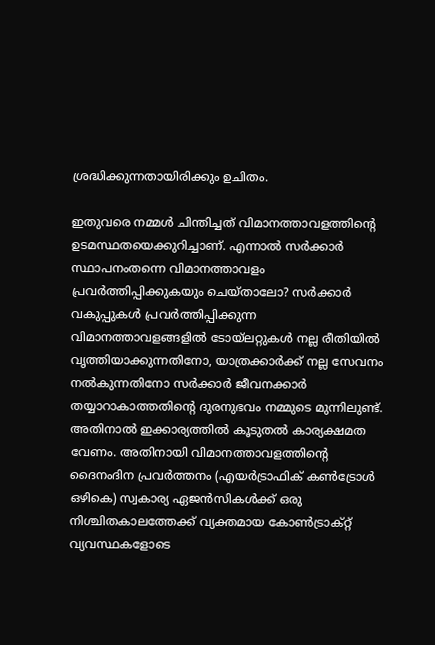ശ്രദ്ധിക്കുന്നതായിരിക്കും ഉചിതം.

ഇതുവരെ നമ്മള്‍ ചിന്തിച്ചത് വിമാനത്താവളത്തിന്റെ ഉടമസ്ഥതയെക്കുറിച്ചാണ്. എന്നാല്‍ സര്‍ക്കാര്‍ സ്ഥാപനംതന്നെ വിമാനത്താവളം പ്രവര്‍ത്തിപ്പിക്കുകയും ചെയ്താലോ? സര്‍ക്കാര്‍ വകുപ്പുകള്‍ പ്രവര്‍ത്തിപ്പിക്കുന്ന വിമാനത്താവളങ്ങളില്‍ ടോയ്‌ലറ്റുകള്‍ നല്ല രീതിയില്‍ വൃത്തിയാക്കുന്നതിനോ, യാത്രക്കാര്‍ക്ക് നല്ല സേവനം നല്‍കുന്നതിനോ സര്‍ക്കാര്‍ ജീവനക്കാര്‍ തയ്യാറാകാത്തതിന്റെ ദുരനുഭവം നമ്മുടെ മുന്നിലുണ്ട്. അതിനാല്‍ ഇക്കാര്യത്തില്‍ കൂടുതല്‍ കാര്യക്ഷമത വേണം. അതിനായി വിമാനത്താവളത്തിന്റെ ദൈനംദിന പ്രവര്‍ത്തനം (എയര്‍ട്രാഫിക് കണ്‍ട്രോള്‍ ഒഴികെ) സ്വകാര്യ ഏജന്‍സികള്‍ക്ക് ഒരു നിശ്ചിതകാലത്തേക്ക് വ്യക്തമായ കോണ്‍ട്രാക്റ്റ് വ്യവസ്ഥകളോടെ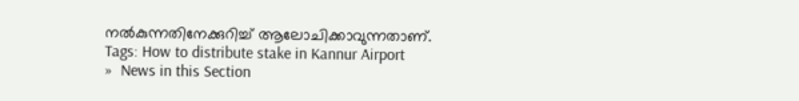നല്‍കുന്നതിനേക്കുറിച്ച് ആലോചിക്കാവുന്നതാണ്.
Tags: How to distribute stake in Kannur Airport
»  News in this Section